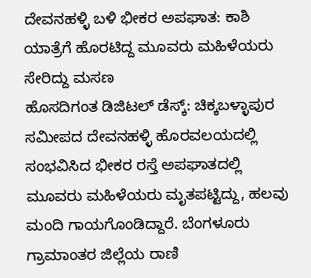ದೇವನಹಳ್ಳಿ ಬಳಿ ಭೀಕರ ಅಪಘಾತ: ಕಾಶಿ ಯಾತ್ರೆಗೆ ಹೊರಟಿದ್ದ ಮೂವರು ಮಹಿಳೆಯರು ಸೇರಿದ್ದು ಮಸಣ
ಹೊಸದಿಗಂತ ಡಿಜಿಟಲ್ ಡೆಸ್ಕ್: ಚಿಕ್ಕಬಳ್ಳಾಪುರ ಸಮೀಪದ ದೇವನಹಳ್ಳಿ ಹೊರವಲಯದಲ್ಲಿ ಸಂಭವಿಸಿದ ಭೀಕರ ರಸ್ತೆ ಅಪಘಾತದಲ್ಲಿ ಮೂವರು ಮಹಿಳೆಯರು ಮೃತಪಟ್ಟಿದ್ದು, ಹಲವು ಮಂದಿ ಗಾಯಗೊಂಡಿದ್ದಾರೆ. ಬೆಂಗಳೂರು ಗ್ರಾಮಾಂತರ ಜಿಲ್ಲೆಯ ರಾಣಿ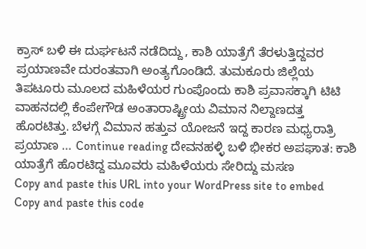ಕ್ರಾಸ್ ಬಳಿ ಈ ದುರ್ಘಟನೆ ನಡೆದಿದ್ದು, ಕಾಶಿ ಯಾತ್ರೆಗೆ ತೆರಳುತ್ತಿದ್ದವರ ಪ್ರಯಾಣವೇ ದುರಂತವಾಗಿ ಅಂತ್ಯಗೊಂಡಿದೆ. ತುಮಕೂರು ಜಿಲ್ಲೆಯ ತಿಪಟೂರು ಮೂಲದ ಮಹಿಳೆಯರ ಗುಂಪೊಂದು ಕಾಶಿ ಪ್ರವಾಸಕ್ಕಾಗಿ ಟಿಟಿ ವಾಹನದಲ್ಲಿ ಕೆಂಪೇಗೌಡ ಅಂತಾರಾಷ್ಟ್ರೀಯ ವಿಮಾನ ನಿಲ್ದಾಣದತ್ತ ಹೊರಟಿತ್ತು. ಬೆಳಗ್ಗೆ ವಿಮಾನ ಹತ್ತುವ ಯೋಜನೆ ಇದ್ದ ಕಾರಣ ಮಧ್ಯರಾತ್ರಿ ಪ್ರಯಾಣ … Continue reading ದೇವನಹಳ್ಳಿ ಬಳಿ ಭೀಕರ ಅಪಘಾತ: ಕಾಶಿ ಯಾತ್ರೆಗೆ ಹೊರಟಿದ್ದ ಮೂವರು ಮಹಿಳೆಯರು ಸೇರಿದ್ದು ಮಸಣ
Copy and paste this URL into your WordPress site to embed
Copy and paste this code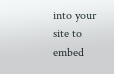into your site to embed